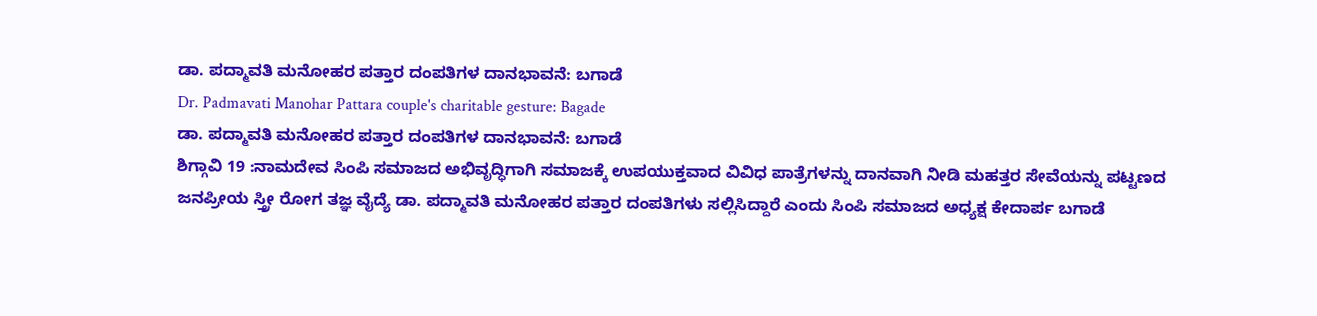ಡಾ. ಪದ್ಮಾವತಿ ಮನೋಹರ ಪತ್ತಾರ ದಂಪತಿಗಳ ದಾನಭಾವನೆ: ಬಗಾಡೆ
Dr. Padmavati Manohar Pattara couple's charitable gesture: Bagade
ಡಾ. ಪದ್ಮಾವತಿ ಮನೋಹರ ಪತ್ತಾರ ದಂಪತಿಗಳ ದಾನಭಾವನೆ: ಬಗಾಡೆ
ಶಿಗ್ಗಾವಿ 19 :ನಾಮದೇವ ಸಿಂಪಿ ಸಮಾಜದ ಅಭಿವೃದ್ಧಿಗಾಗಿ ಸಮಾಜಕ್ಕೆ ಉಪಯುಕ್ತವಾದ ವಿವಿಧ ಪಾತ್ರೆಗಳನ್ನು ದಾನವಾಗಿ ನೀಡಿ ಮಹತ್ತರ ಸೇವೆಯನ್ನು ಪಟ್ಟಣದ ಜನಪ್ರೀಯ ಸ್ತ್ರೀ ರೋಗ ತಜ್ಞ ವೈದ್ಯೆ ಡಾ. ಪದ್ಮಾವತಿ ಮನೋಹರ ಪತ್ತಾರ ದಂಪತಿಗಳು ಸಲ್ಲಿಸಿದ್ದಾರೆ ಎಂದು ಸಿಂಪಿ ಸಮಾಜದ ಅಧ್ಯಕ್ಷ ಕೇದಾರ್ಪ ಬಗಾಡೆ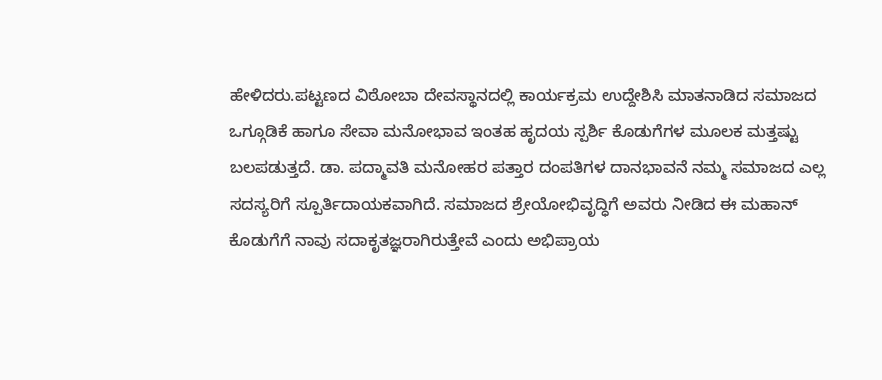ಹೇಳಿದರು.ಪಟ್ಟಣದ ವಿಠೋಬಾ ದೇವಸ್ಥಾನದಲ್ಲಿ ಕಾರ್ಯಕ್ರಮ ಉದ್ದೇಶಿಸಿ ಮಾತನಾಡಿದ ಸಮಾಜದ ಒಗ್ಗೂಡಿಕೆ ಹಾಗೂ ಸೇವಾ ಮನೋಭಾವ ಇಂತಹ ಹೃದಯ ಸ್ಪರ್ಶಿ ಕೊಡುಗೆಗಳ ಮೂಲಕ ಮತ್ತಷ್ಟು ಬಲಪಡುತ್ತದೆ. ಡಾ. ಪದ್ಮಾವತಿ ಮನೋಹರ ಪತ್ತಾರ ದಂಪತಿಗಳ ದಾನಭಾವನೆ ನಮ್ಮ ಸಮಾಜದ ಎಲ್ಲ ಸದಸ್ಯರಿಗೆ ಸ್ಪೂರ್ತಿದಾಯಕವಾಗಿದೆ. ಸಮಾಜದ ಶ್ರೇಯೋಭಿವೃದ್ಧಿಗೆ ಅವರು ನೀಡಿದ ಈ ಮಹಾನ್ ಕೊಡುಗೆಗೆ ನಾವು ಸದಾಕೃತಜ್ಞರಾಗಿರುತ್ತೇವೆ ಎಂದು ಅಭಿಪ್ರಾಯ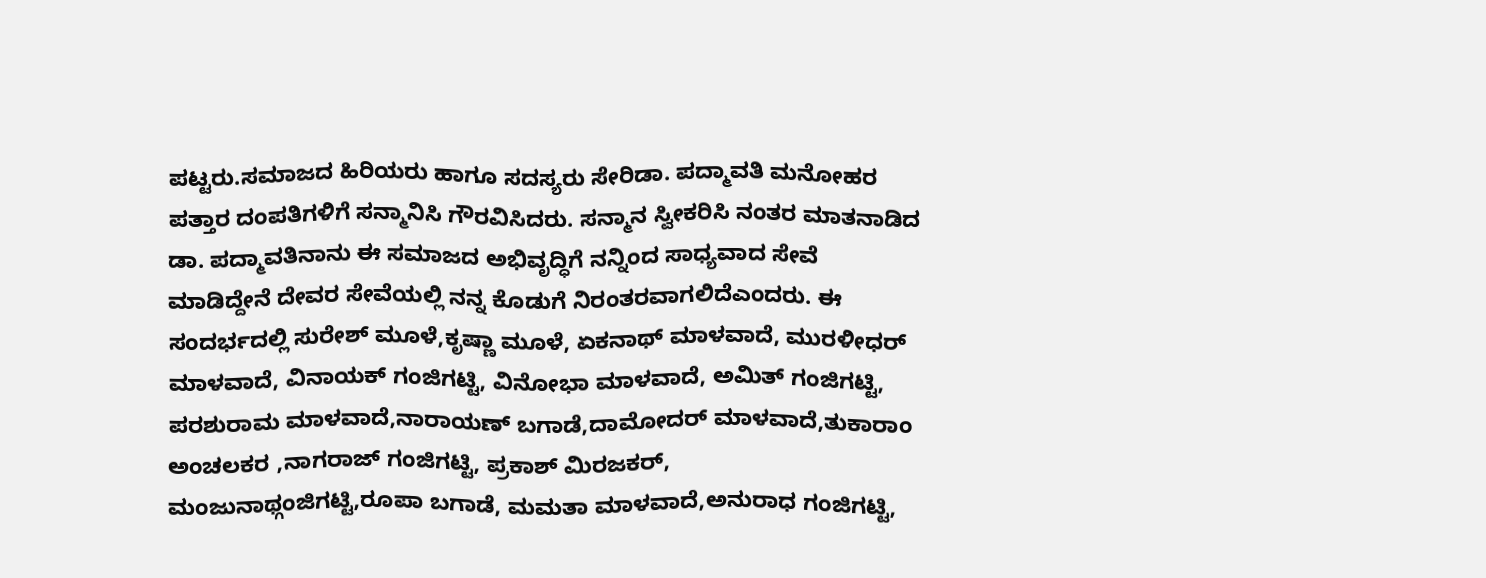ಪಟ್ಟರು.ಸಮಾಜದ ಹಿರಿಯರು ಹಾಗೂ ಸದಸ್ಯರು ಸೇರಿಡಾ. ಪದ್ಮಾವತಿ ಮನೋಹರ ಪತ್ತಾರ ದಂಪತಿಗಳಿಗೆ ಸನ್ಮಾನಿಸಿ ಗೌರವಿಸಿದರು. ಸನ್ಮಾನ ಸ್ವೀಕರಿಸಿ ನಂತರ ಮಾತನಾಡಿದ ಡಾ. ಪದ್ಮಾವತಿನಾನು ಈ ಸಮಾಜದ ಅಭಿವೃದ್ಧಿಗೆ ನನ್ನಿಂದ ಸಾಧ್ಯವಾದ ಸೇವೆ ಮಾಡಿದ್ದೇನೆ ದೇವರ ಸೇವೆಯಲ್ಲಿ ನನ್ನ ಕೊಡುಗೆ ನಿರಂತರವಾಗಲಿದೆಎಂದರು. ಈ ಸಂದರ್ಭದಲ್ಲಿ ಸುರೇಶ್ ಮೂಳೆ,ಕೃಷ್ಣಾ ಮೂಳೆ, ಏಕನಾಥ್ ಮಾಳವಾದೆ, ಮುರಳೀಧರ್ ಮಾಳವಾದೆ, ವಿನಾಯಕ್ ಗಂಜಿಗಟ್ಟಿ, ವಿನೋಭಾ ಮಾಳವಾದೆ, ಅಮಿತ್ ಗಂಜಿಗಟ್ಟಿ, ಪರಶುರಾಮ ಮಾಳವಾದೆ,ನಾರಾಯಣ್ ಬಗಾಡೆ,ದಾಮೋದರ್ ಮಾಳವಾದೆ,ತುಕಾರಾಂ ಅಂಚಲಕರ ,ನಾಗರಾಜ್ ಗಂಜಿಗಟ್ಟಿ, ಪ್ರಕಾಶ್ ಮಿರಜಕರ್, ಮಂಜುನಾಥ್ಗಂಜಿಗಟ್ಟಿ,ರೂಪಾ ಬಗಾಡೆ, ಮಮತಾ ಮಾಳವಾದೆ,ಅನುರಾಧ ಗಂಜಿಗಟ್ಟಿ,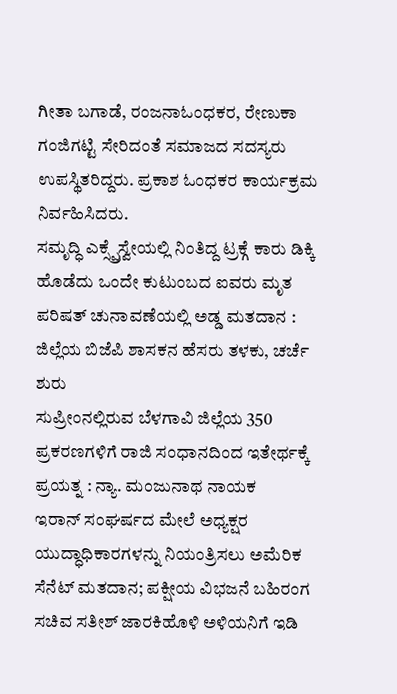ಗೀತಾ ಬಗಾಡೆ, ರಂಜನಾಓಂಧಕರ, ರೇಣುಕಾ ಗಂಜಿಗಟ್ಟಿ ಸೇರಿದಂತೆ ಸಮಾಜದ ಸದಸ್ಯರು ಉಪಸ್ಥಿತರಿದ್ದರು. ಪ್ರಕಾಶ ಓಂಧಕರ ಕಾರ್ಯಕ್ರಮ ನಿರ್ವಹಿಸಿದರು.
ಸಮೃದ್ಧಿ ಎಕ್ಸ್ಪ್ರೆಸ್ವೇಯಲ್ಲಿ ನಿಂತಿದ್ದ ಟ್ರಕ್ಗೆ ಕಾರು ಡಿಕ್ಕಿ ಹೊಡೆದು ಒಂದೇ ಕುಟುಂಬದ ಐವರು ಮೃತ
ಪರಿಷತ್ ಚುನಾವಣೆಯಲ್ಲಿ ಅಡ್ಡ ಮತದಾನ : ಜಿಲ್ಲೆಯ ಬಿಜೆಪಿ ಶಾಸಕನ ಹೆಸರು ತಳಕು, ಚರ್ಚೆ ಶುರು
ಸುಪ್ರೀಂನಲ್ಲಿರುವ ಬೆಳಗಾವಿ ಜಿಲ್ಲೆಯ 350 ಪ್ರಕರಣಗಳಿಗೆ ರಾಜಿ ಸಂಧಾನದಿಂದ ಇತೇರ್ಥಕ್ಕೆ ಪ್ರಯತ್ನ : ನ್ಯಾ. ಮಂಜುನಾಥ ನಾಯಕ
ಇರಾನ್ ಸಂಘರ್ಷದ ಮೇಲೆ ಅಧ್ಯಕ್ಷರ ಯುದ್ಧಾಧಿಕಾರಗಳನ್ನು ನಿಯಂತ್ರಿಸಲು ಅಮೆರಿಕ ಸೆನೆಟ್ ಮತದಾನ; ಪಕ್ಷೀಯ ವಿಭಜನೆ ಬಹಿರಂಗ
ಸಚಿವ ಸತೀಶ್ ಜಾರಕಿಹೊಳಿ ಅಳಿಯನಿಗೆ ಇಡಿ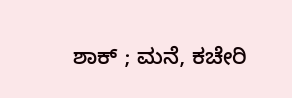ಶಾಕ್ ; ಮನೆ, ಕಚೇರಿ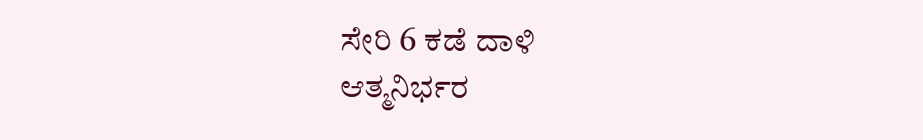ಸೇರಿ 6 ಕಡೆ ದಾಳಿ
ಆತ್ಮನಿರ್ಭರ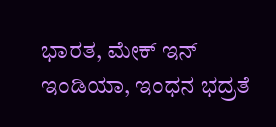ಭಾರತ, ಮೇಕ್ ಇನ್ ಇಂಡಿಯಾ, ಇಂಧನ ಭದ್ರತೆ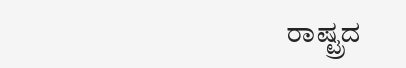ರಾಷ್ಟ್ರದ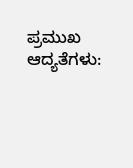ಪ್ರಮುಖ ಆದ್ಯತೆಗಳು: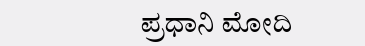ಪ್ರಧಾನಿ ಮೋದಿ